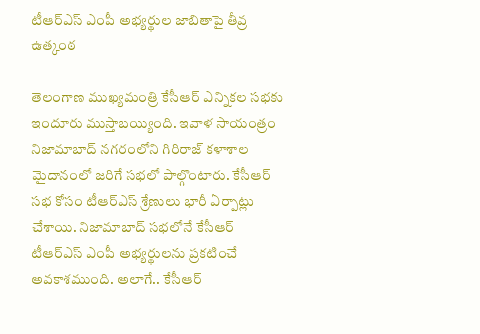టీఆర్ఎస్ ఎంపీ అభ్యర్థుల జాబితాపై తీవ్ర ఉత్కంఠ

తెలంగాణ ముఖ్యమంత్రి కేసీఆర్ ఎన్నికల సభకు ఇందూరు ముస్తాబయ్యింది. ఇవాళ సాయంత్రం నిజామాబాద్ నగరంలోని గిరిరాజ్ కళాశాల మైదానంలో జరిగే సభలో పాల్గొంటారు. కేసీఆర్ సభ కోసం టీఆర్ఎస్ శ్రేణులు భారీ ఏర్పాట్లు చేశాయి. నిజామాబాద్ సభలోనే కేసీఆర్ టీఆర్ఎస్ ఎంపీ అభ్యర్థులను ప్రకటించే అవకాశముంది. అలాగే.. కేసీఆర్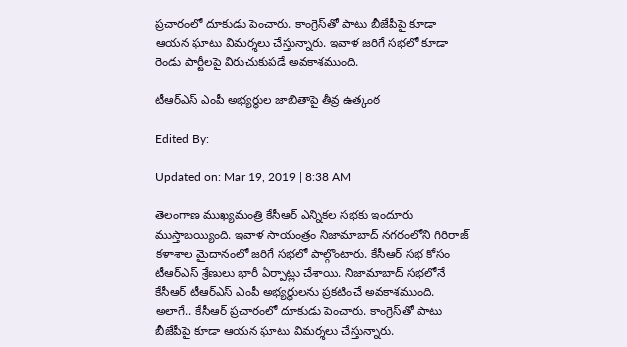ప్రచారంలో దూకుడు పెంచారు. కాంగ్రెస్‌తో పాటు బీజేపీపై కూడా ఆయన ఘాటు విమర్శలు చేస్తున్నారు. ఇవాళ జరిగే సభలో కూడా రెండు పార్టీలపై విరుచుకుపడే అవకాశముంది.

టీఆర్ఎస్ ఎంపీ అభ్యర్థుల జాబితాపై తీవ్ర ఉత్కంఠ

Edited By:

Updated on: Mar 19, 2019 | 8:38 AM

తెలంగాణ ముఖ్యమంత్రి కేసీఆర్ ఎన్నికల సభకు ఇందూరు ముస్తాబయ్యింది. ఇవాళ సాయంత్రం నిజామాబాద్ నగరంలోని గిరిరాజ్ కళాశాల మైదానంలో జరిగే సభలో పాల్గొంటారు. కేసీఆర్ సభ కోసం టీఆర్ఎస్ శ్రేణులు భారీ ఏర్పాట్లు చేశాయి. నిజామాబాద్ సభలోనే కేసీఆర్ టీఆర్ఎస్ ఎంపీ అభ్యర్థులను ప్రకటించే అవకాశముంది. అలాగే.. కేసీఆర్ ప్రచారంలో దూకుడు పెంచారు. కాంగ్రెస్‌తో పాటు బీజేపీపై కూడా ఆయన ఘాటు విమర్శలు చేస్తున్నారు.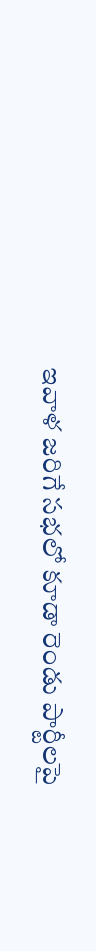ఇవాళ జరిగే సభలో కూడా రెండు పార్టీలపై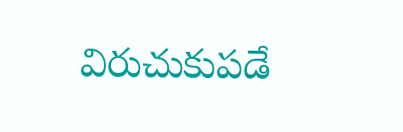విరుచుకుపడే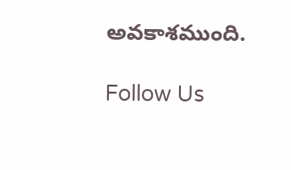అవకాశముంది.

Follow Us